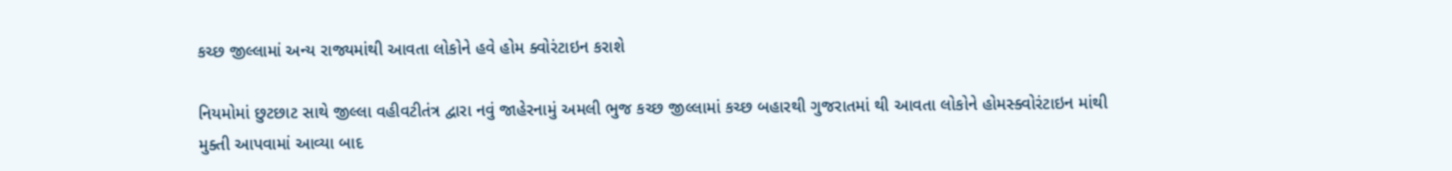કચ્છ જીલ્લામાં અન્ય રાજ્યમાંથી આવતા લોકોને હવે હોમ ક્વોરંટાઇન કરાશે

નિયમોમાં છુટછાટ સાથે જીલ્લા વહીવટીતંત્ર દ્વારા નવું જાહેરનામું અમલી ભુજ કચ્છ જીલ્લામાં કચ્છ બહારથી ગુજરાતમાં થી આવતા લોકોને હોમસ્ક્વોરંટાઇન માંથી મુક્તી આપવામાં આવ્યા બાદ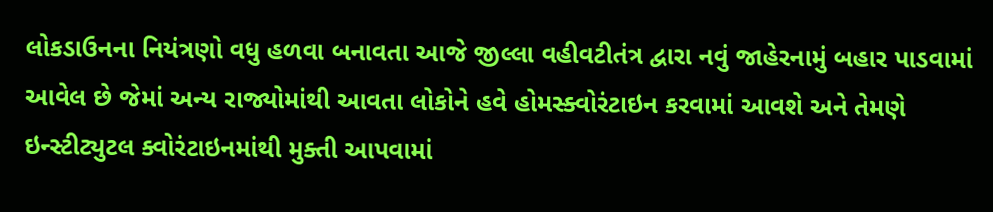લોકડાઉનના નિયંત્રણો વધુ હળવા બનાવતા આજે જીલ્લા વહીવટીતંત્ર દ્વારા નવું જાહેરનામું બહાર પાડવામાં આવેલ છે જેમાં અન્ય રાજ્યોમાંથી આવતા લોકોને હવે હોમસ્ક્વોરંટાઇન કરવામાં આવશે અને તેમણે ઇન્સ્ટીટ્યુટલ ક્વોરંટાઇનમાંથી મુક્તી આપવામાં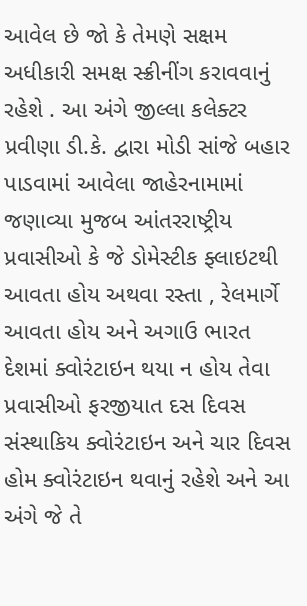આવેલ છે જો કે તેમણે સક્ષમ અધીકારી સમક્ષ સ્ક્રીનીંગ કરાવવાનું રહેશે . આ અંગે જીલ્લા કલેક્ટર પ્રવીણા ડી.કે. દ્વારા મોડી સાંજે બહાર પાડવામાં આવેલા જાહેરનામામાં જણાવ્યા મુજબ આંતરરાષ્ટ્રીય પ્રવાસીઓ કે જે ડોમેસ્ટીક ફ્લાઇટથી આવતા હોય અથવા રસ્તા , રેલમાર્ગે આવતા હોય અને અગાઉ ભારત દેશમાં ક્વોરંટાઇન થયા ન હોય તેવા પ્રવાસીઓ ફરજીયાત દસ દિવસ સંસ્થાકિય ક્વોરંટાઇન અને ચાર દિવસ હોમ ક્વોરંટાઇન થવાનું રહેશે અને આ અંગે જે તે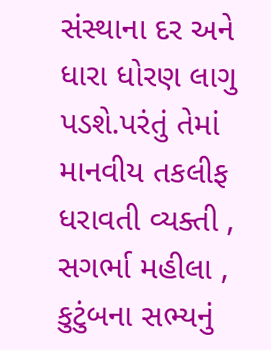સંસ્થાના દર અને ધારા ધોરણ લાગુ પડશે.પરંતું તેમાં માનવીય તકલીફ ધરાવતી વ્યક્તી , સગર્ભા મહીલા , કુટુંબના સભ્યનું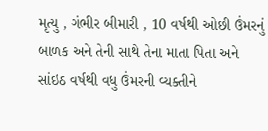મૃત્યુ , ગંભીર બીમારી , 10 વર્ષથી ઓછી ઉંમરનું બાળક અને તેની સાથે તેના માતા પિતા અને સાંઇઠ વર્ષથી વધુ ઉંમરની વ્યક્તીને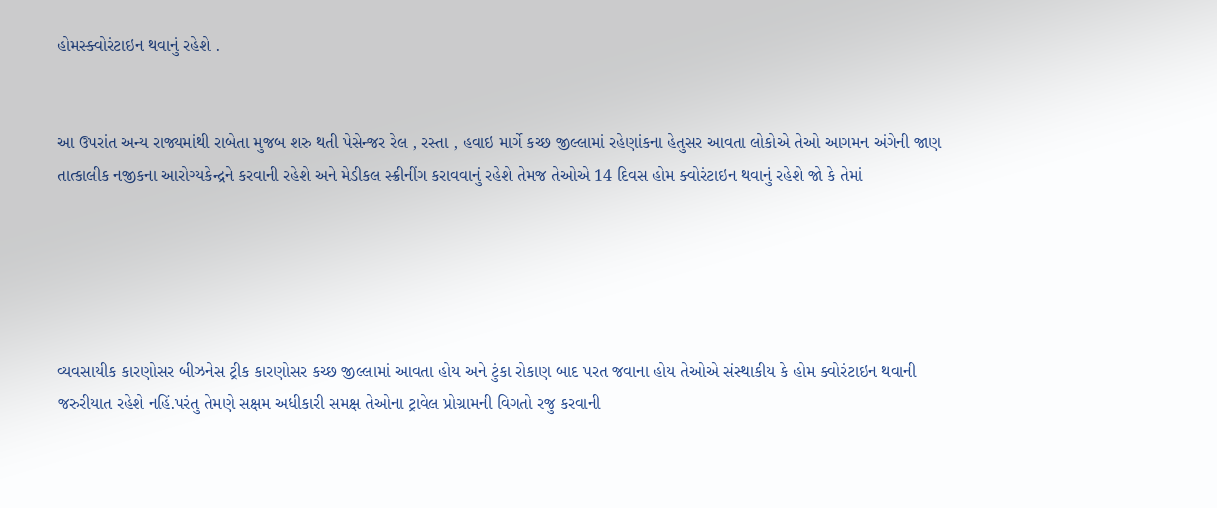હોમસ્ક્વોરંટાઇન થવાનું રહેશે .


આ ઉપરાંત અન્ય રાજ્યમાંથી રાબેતા મુજબ શરુ થતી પેસેન્જર રેલ , રસ્તા , હવાઇ માર્ગે કચ્છ જીલ્લામાં રહેણાંકના હેતુસર આવતા લોકોએ તેઓ આગમન અંગેની જાણ તાત્કાલીક નજીકના આરોગ્યકેન્દ્રને કરવાની રહેશે અને મેડીકલ સ્ક્રીનીંગ કરાવવાનું રહેશે તેમજ તેઓએ 14 દિવસ હોમ ક્વોરંટાઇન થવાનું રહેશે જો કે તેમાં





વ્યવસાયીક કારણોસર બીઝનેસ ટ્રીક કારણોસર કચ્છ જીલ્લામાં આવતા હોય અને ટુંકા રોકાણ બાદ પરત જવાના હોય તેઓએ સંસ્થાકીય કે હોમ ક્વોરંટાઇન થવાની જરુરીયાત રહેશે નહિં.પરંતુ તેમણે સક્ષમ અધીકારી સમક્ષ તેઓના ટ્રાવેલ પ્રોગ્રામની વિગતો રજુ કરવાની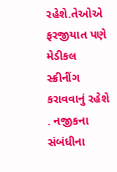રહેશે.તેઓએ ફરજીયાત પણે મેડીકલ સ્ક્રીનીંગ કરાવવાનું રહેશે . નજીકના સંબંધીના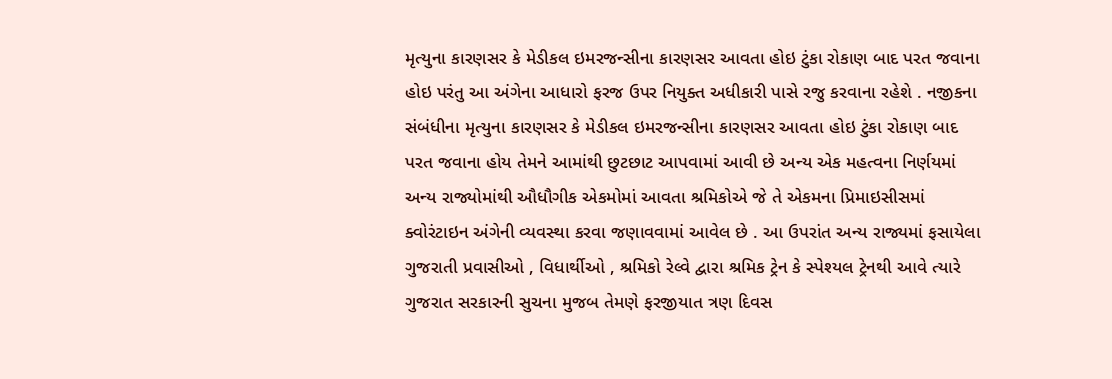મૃત્યુના કારણસર કે મેડીકલ ઇમરજન્સીના કારણસર આવતા હોઇ ટુંકા રોકાણ બાદ પરત જવાના હોઇ પરંતુ આ અંગેના આધારો ફરજ ઉપર નિયુક્ત અધીકારી પાસે રજુ કરવાના રહેશે . નજીકના સંબંધીના મૃત્યુના કારણસર કે મેડીકલ ઇમરજન્સીના કારણસર આવતા હોઇ ટુંકા રોકાણ બાદ પરત જવાના હોય તેમને આમાંથી છુટછાટ આપવામાં આવી છે અન્ય એક મહત્વના નિર્ણયમાં અન્ય રાજ્યોમાંથી ઔધૌગીક એકમોમાં આવતા શ્રમિકોએ જે તે એકમના પ્રિમાઇસીસમાં ક્વોરંટાઇન અંગેની વ્યવસ્થા કરવા જણાવવામાં આવેલ છે . આ ઉપરાંત અન્ય રાજ્યમાં ફસાયેલા ગુજરાતી પ્રવાસીઓ , વિધાર્થીઓ , શ્રમિકો રેલ્વે દ્વારા શ્રમિક ટ્રેન કે સ્પેશ્યલ ટ્રેનથી આવે ત્યારે ગુજરાત સરકારની સુચના મુજબ તેમણે ફરજીયાત ત્રણ દિવસ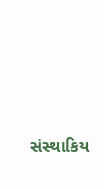સંસ્થાકિય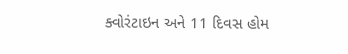ક્વોરંટાઇન અને 11 દિવસ હોમ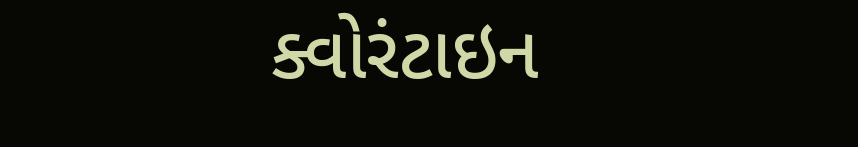ક્વોરંટાઇન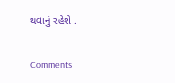થવાનું રહેશે .

Comments